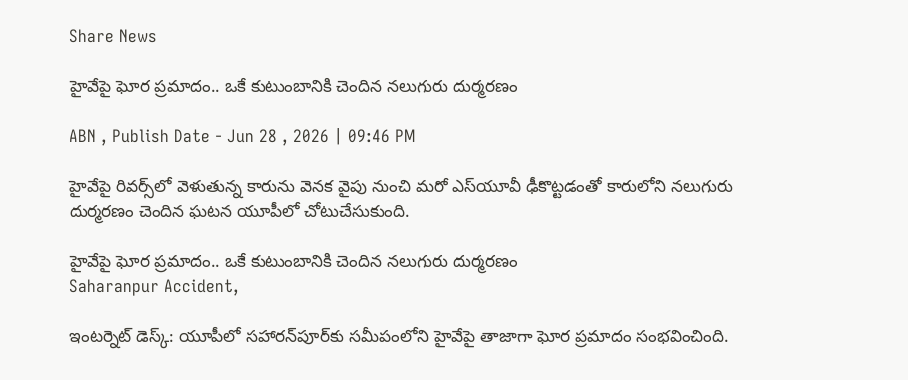Share News

హైవేపై ఘోర ప్రమాదం.. ఒకే కుటుంబానికి చెందిన నలుగురు దుర్మరణం

ABN , Publish Date - Jun 28 , 2026 | 09:46 PM

హైవేపై రివర్స్‌లో వెళుతున్న కారును వెనక వైపు నుంచి మరో ఎస్‌యూవీ ఢీకొట్టడంతో కారులోని నలుగురు దుర్మరణం చెందిన ఘటన యూపీలో చోటుచేసుకుంది.

హైవేపై ఘోర ప్రమాదం.. ఒకే కుటుంబానికి చెందిన నలుగురు దుర్మరణం
Saharanpur Accident,

ఇంటర్నెట్ డెస్క్: యూపీలో సహారన్‌పూర్‌కు సమీపంలోని హైవేపై తాజాగా ఘోర ప్రమాదం సంభవించింది.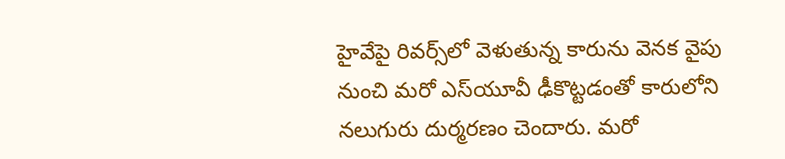హైవేపై రివర్స్‌లో వెళుతున్న కారును వెనక వైపు నుంచి మరో ఎస్‌యూవీ ఢీకొట్టడంతో కారులోని నలుగురు దుర్మరణం చెందారు. మరో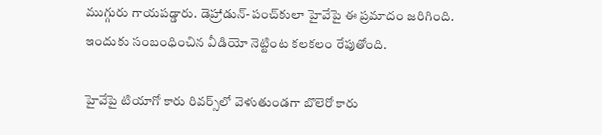ముగ్గురు గాయపడ్డారు. డెహ్రాడున్‌-పంచ్‌కులా హైవేపై ఈ ప్రమాదం జరిగింది. ఇందుకు సంబంధించిన వీడియో నెట్టింట కలకలం రేపుతోంది.

హైవేపై టియాగో కారు రివర్స్‌లో వెళుతుండగా బొలెరో కారు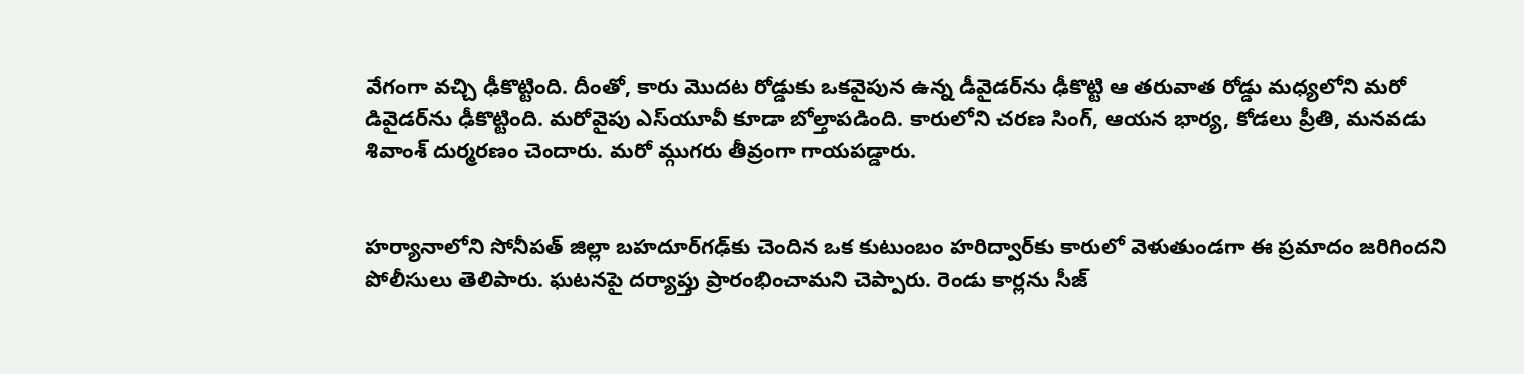వేగంగా వచ్చి ఢీకొట్టింది. దీంతో, కారు మొదట రోడ్డుకు ఒకవైపున ఉన్న డీవైడర్‌ను ఢీకొట్టి ఆ తరువాత రోడ్డు మధ్యలోని మరో డివైడర్‌ను ఢీకొట్టింది. మరోవైపు ఎస్‌యూవీ కూడా బోల్తాపడింది. కారులోని చరణ సింగ్, ఆయన భార్య, కోడలు ప్రీతి, మనవడు శివాంశ్ దుర్మరణం చెందారు. మరో మ్గుగరు తీవ్రంగా గాయపడ్డారు.


హర్యానాలోని సోనీపత్ జిల్లా బహదూర్‌గఢ్‌కు చెందిన ఒక కుటుంబం హరిద్వార్‌కు కారులో వెళుతుండగా ఈ ప్రమాదం జరిగిందని పోలీసులు తెలిపారు. ఘటనపై దర్యాప్తు ప్రారంభించామని చెప్పారు. రెండు కార్లను సీజ్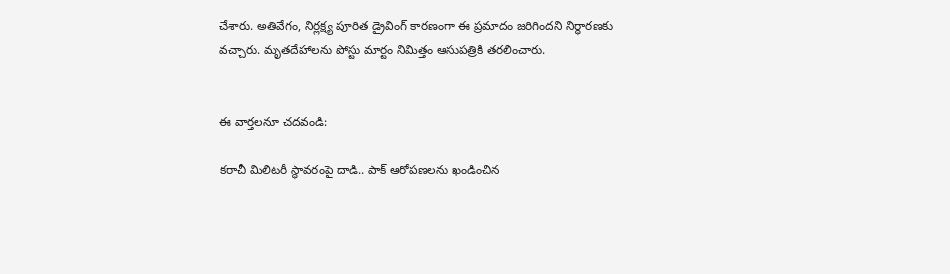చేశారు. అతివేగం, నిర్లక్ష్య పూరిత డ్రైవింగ్ కారణంగా ఈ ప్రమాదం జరిగిందని నిర్ధారణకు వచ్చారు. మృతదేహాలను పోస్టు మార్టం నిమిత్తం ఆసుపత్రికి తరలించారు.


ఈ వార్తలనూ చదవండి:

కరాచీ మిలిటరీ స్థావరంపై దాడి.. పాక్ ఆరోపణలను ఖండించిన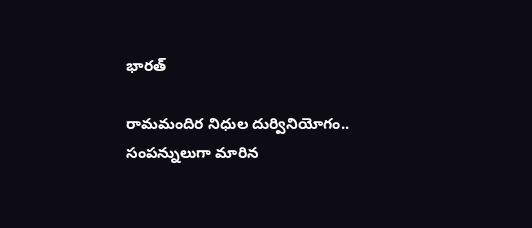భారత్

రామమందిర నిధుల దుర్వినియోగం.. సంపన్నులుగా మారిన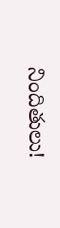నిందితులు!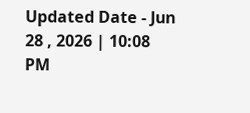Updated Date - Jun 28 , 2026 | 10:08 PM